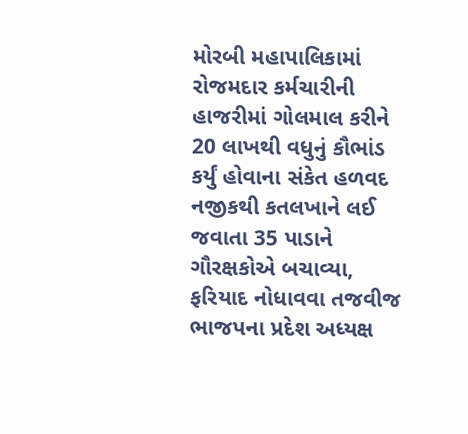મોરબી મહાપાલિકામાં રોજમદાર કર્મચારીની હાજરીમાં ગોલમાલ કરીને 20 લાખથી વધુનું કૌભાંડ કર્યું હોવાના સંકેત હળવદ નજીકથી કતલખાને લઈ જવાતા 35 પાડાને ગૌરક્ષકોએ બચાવ્યા, ફરિયાદ નોધાવવા તજવીજ ભાજપના પ્રદેશ અધ્યક્ષ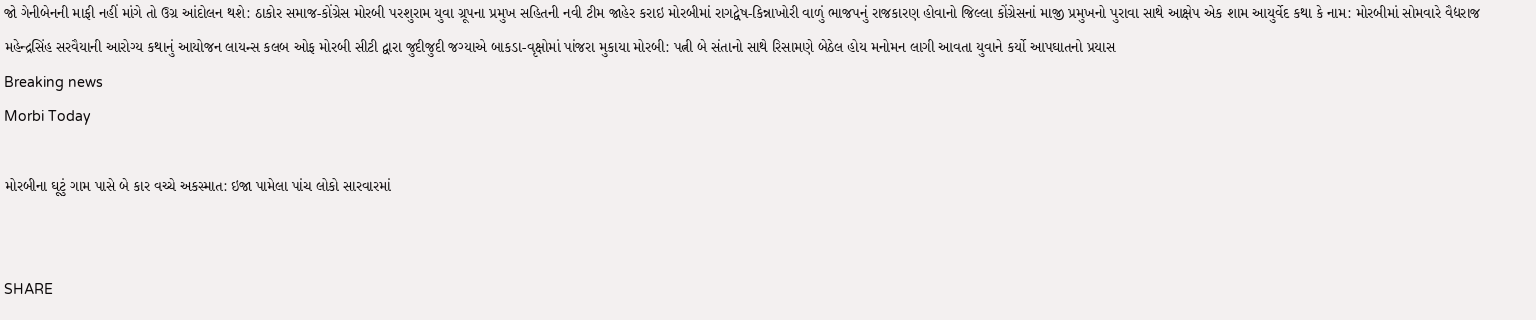જો ગેનીબેનની માફી નહીં માંગે તો ઉગ્ર આંદોલન થશે: ઠાકોર સમાજ-કોંગ્રેસ મોરબી પરશુરામ યુવા ગ્રૂપના પ્રમુખ સહિતની નવી ટીમ જાહેર કરાઇ મોરબીમાં રાગદ્વેષ-કિન્નાખોરી વાળું ભાજપનું રાજકારણ હોવાનો જિલ્લા કોંગ્રેસનાં માજી પ્રમુખનો પુરાવા સાથે આક્ષેપ એક શામ આયુર્વેદ કથા કે નામ: મોરબીમાં સોમવારે વૈદ્યરાજ મહેન્દ્રસિંહ સરવૈયાની આરોગ્ય કથાનું આયોજન લાયન્સ કલબ ઓફ મોરબી સીટી દ્વારા જુદીજુદી જગ્યાએ બાકડા-વૃક્ષોમાં પાંજરા મુકાયા મોરબી: પત્ની બે સંતાનો સાથે રિસામણે બેઠેલ હોય મનોમન લાગી આવતા યુવાને કર્યો આપઘાતનો પ્રયાસ
Breaking news
Morbi Today

મોરબીના ઘૂટું ગામ પાસે બે કાર વચ્ચે અકસ્માત: ઇજા પામેલા પાંચ લોકો સારવારમાં


SHARE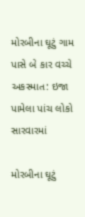મોરબીના ઘૂટું ગામ પાસે બે કાર વચ્ચે અકસ્માત: ઇજા પામેલા પાંચ લોકો સારવારમાં

મોરબીના ઘૂટું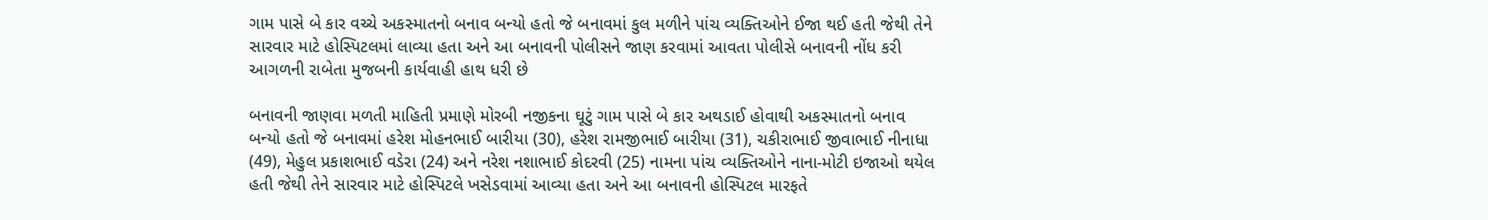ગામ પાસે બે કાર વચ્ચે અકસ્માતનો બનાવ બન્યો હતો જે બનાવમાં કુલ મળીને પાંચ વ્યક્તિઓને ઈજા થઈ હતી જેથી તેને સારવાર માટે હોસ્પિટલમાં લાવ્યા હતા અને આ બનાવની પોલીસને જાણ કરવામાં આવતા પોલીસે બનાવની નોંધ કરી આગળની રાબેતા મુજબની કાર્યવાહી હાથ ધરી છે

બનાવની જાણવા મળતી માહિતી પ્રમાણે મોરબી નજીકના ઘૂટું ગામ પાસે બે કાર અથડાઈ હોવાથી અકસ્માતનો બનાવ બન્યો હતો જે બનાવમાં હરેશ મોહનભાઈ બારીયા (30), હરેશ રામજીભાઈ બારીયા (31), ચકીરાભાઈ જીવાભાઈ નીનાધા (49), મેહુલ પ્રકાશભાઈ વડેરા (24) અને નરેશ નશાભાઈ કોદરવી (25) નામના પાંચ વ્યક્તિઓને નાના-મોટી ઇજાઓ થયેલ હતી જેથી તેને સારવાર માટે હોસ્પિટલે ખસેડવામાં આવ્યા હતા અને આ બનાવની હોસ્પિટલ મારફતે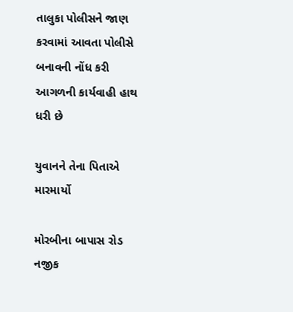તાલુકા પોલીસને જાણ કરવામાં આવતા પોલીસે બનાવની નોંધ કરી આગળની કાર્યવાહી હાથ ધરી છે

યુવાનને તેના પિતાએ મારમાર્યો

મોરબીના બાપાસ રોડ નજીક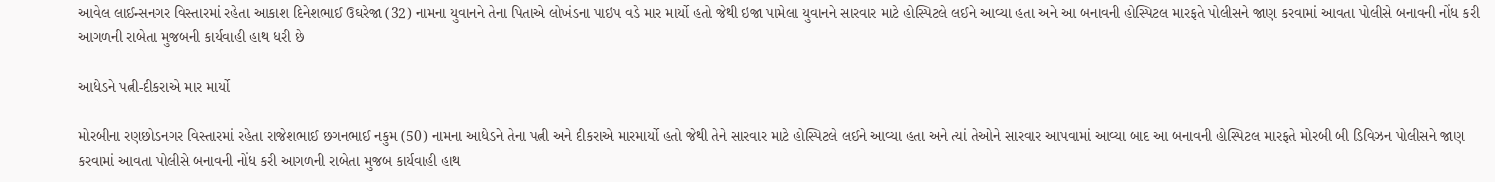આવેલ લાઈન્સનગર વિસ્તારમાં રહેતા આકાશ દિનેશભાઈ ઉઘરેજા (32) નામના યુવાનને તેના પિતાએ લોખંડના પાઇપ વડે માર માર્યો હતો જેથી ઇજા પામેલા યુવાનને સારવાર માટે હોસ્પિટલે લઈને આવ્યા હતા અને આ બનાવની હોસ્પિટલ મારફતે પોલીસને જાણ કરવામાં આવતા પોલીસે બનાવની નોંધ કરી આગળની રાબેતા મુજબની કાર્યવાહી હાથ ધરી છે

આધેડને પત્ની-દીકરાએ માર માર્યો

મોરબીના રણછોડનગર વિસ્તારમાં રહેતા રાજેશભાઈ છગનભાઈ નકુમ (50) નામના આધેડને તેના પત્ની અને દીકરાએ મારમાર્યો હતો જેથી તેને સારવાર માટે હોસ્પિટલે લઈને આવ્યા હતા અને ત્યાં તેઓને સારવાર આપવામાં આવ્યા બાદ આ બનાવની હોસ્પિટલ મારફતે મોરબી બી ડિવિઝન પોલીસને જાણ કરવામાં આવતા પોલીસે બનાવની નોંધ કરી આગળની રાબેતા મુજબ કાર્યવાહી હાથ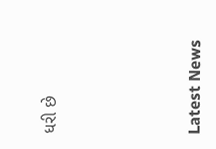ધરી છે






Latest News